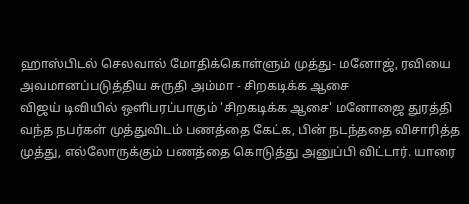ஹாஸ்பிடல் செலவால் மோதிக்கொள்ளும் முத்து- மனோஜ், ரவியை அவமானப்படுத்திய சுருதி அம்மா - சிறகடிக்க ஆசை
விஜய் டிவியில் ஒளிபரப்பாகும் 'சிறகடிக்க ஆசை' மனோஜை துரத்தி வந்த நபர்கள் முத்துவிடம் பணத்தை கேட்க, பின் நடந்ததை விசாரித்த முத்து, எல்லோருக்கும் பணத்தை கொடுத்து அனுப்பி விட்டார். யாரை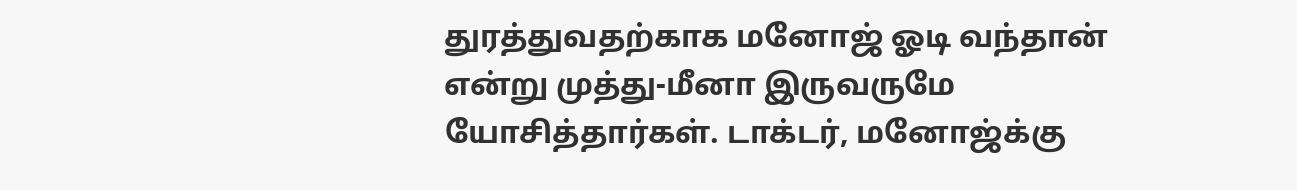துரத்துவதற்காக மனோஜ் ஓடி வந்தான் என்று முத்து-மீனா இருவருமே யோசித்தார்கள். டாக்டர், மனோஜ்க்கு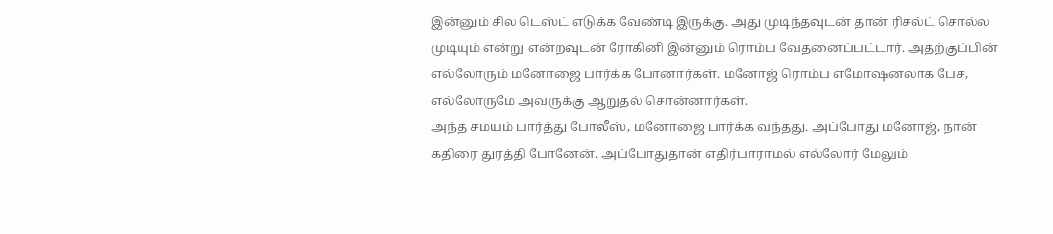இன்னும் சில டெஸ்ட் எடுக்க வேண்டி இருக்கு. அது முடிந்தவுடன் தான் ரிசல்ட் சொல்ல முடியும் என்று என்றவுடன் ரோகினி இன்னும் ரொம்ப வேதனைப்பட்டார். அதற்குப்பின் எல்லோரும் மனோஜை பார்க்க போனார்கள். மனோஜ் ரொம்ப எமோஷனலாக பேச, எல்லோருமே அவருக்கு ஆறுதல் சொன்னார்கள்.
அந்த சமயம் பார்த்து போலீஸ், மனோஜை பார்க்க வந்தது. அப்போது மனோஜ், நான் கதிரை துரத்தி போனேன். அப்போதுதான் எதிர்பாராமல் எல்லோர் மேலும்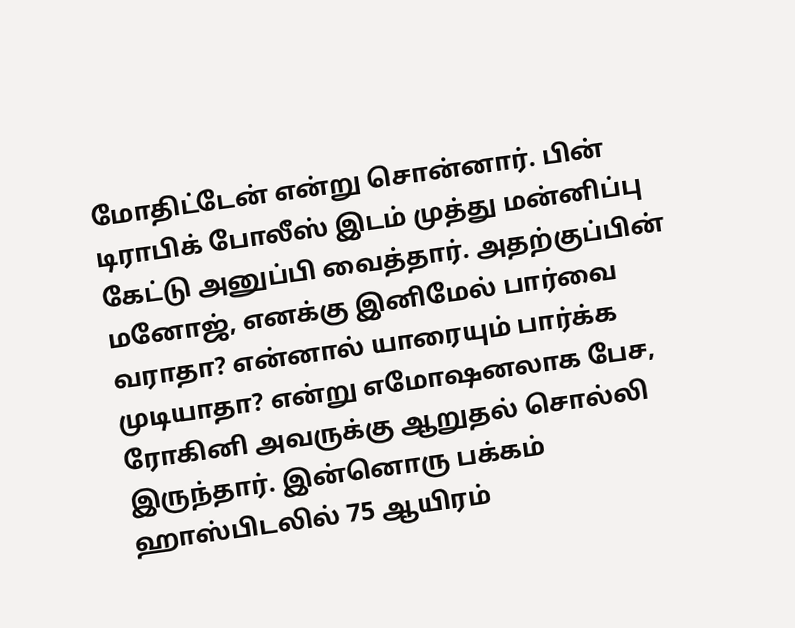மோதிட்டேன் என்று சொன்னார். பின் டிராபிக் போலீஸ் இடம் முத்து மன்னிப்பு கேட்டு அனுப்பி வைத்தார். அதற்குப்பின் மனோஜ், எனக்கு இனிமேல் பார்வை வராதா? என்னால் யாரையும் பார்க்க முடியாதா? என்று எமோஷனலாக பேச, ரோகினி அவருக்கு ஆறுதல் சொல்லி இருந்தார். இன்னொரு பக்கம் ஹாஸ்பிடலில் 75 ஆயிரம்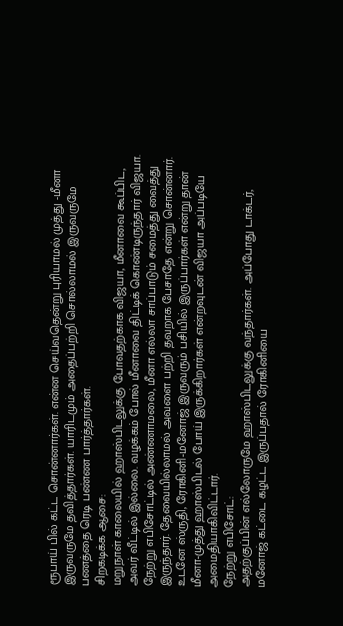ரூபாய் பில் கட்ட சொன்னார்கள். என்ன செய்வதென்று புரியாமல் முத்து -மீனா இருவருமே தவித்தார்கள். யாரிடமும் அதைப்பற்றி சொல்லாமல் இருவருமே பணத்தை ரெடி பண்ண பார்த்தார்கள்.
சிறகடிக்க ஆசை:
மறுநாள் காலையில் ஹாஸ்பிடலுக்கு போவதற்காக விஜயா, மீனாவை கூப்பிட, அவர் வீட்டில் இல்லை. வழக்கம் போல் மீனாவை திட்டிக் கொண்டிருந்தார் விஜயா. நேற்று எபிசோட்டில் அண்ணாமலை, மீனா எல்லா சாப்பாடும் சமைத்து வைத்து இருந்தார். தேவையில்லாமல் அவளை பற்றி தவறாக பேசாதே என்று சொன்னார். உடனே ஸ்ருதி, ரோகினி-மனோஜ் இருவரும் பசியில் இருப்பார்கள் என்று தான் மீனா-முத்து ஹாஸ்பிடல் போய் இருக்கிறார்கள் என்றவுடன் விஜயா அப்படியே அமைதியாகிவிட்டார்.
நேற்று எபிசோட்:
அதற்குப்பின் எல்லோருமே ஹாஸ்பிடலுக்கு வந்தார்கள். அப்போது டாக்டர், மனோஜ் கட்டை கழட்ட இருப்பதால் ரோகினியை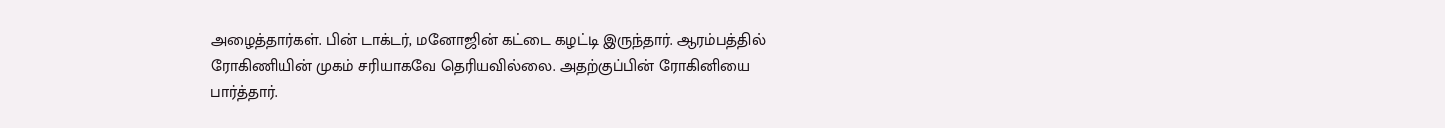அழைத்தார்கள். பின் டாக்டர், மனோஜின் கட்டை கழட்டி இருந்தார். ஆரம்பத்தில் ரோகிணியின் முகம் சரியாகவே தெரியவில்லை. அதற்குப்பின் ரோகினியை பார்த்தார்.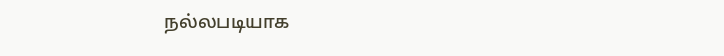நல்லபடியாக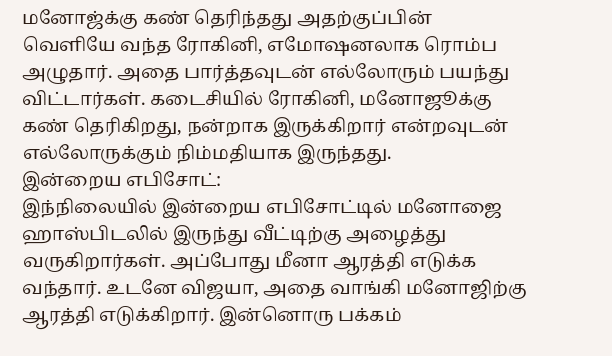மனோஜ்க்கு கண் தெரிந்தது அதற்குப்பின் வெளியே வந்த ரோகினி, எமோஷனலாக ரொம்ப அழுதார். அதை பார்த்தவுடன் எல்லோரும் பயந்து விட்டார்கள். கடைசியில் ரோகினி, மனோஜூக்கு கண் தெரிகிறது, நன்றாக இருக்கிறார் என்றவுடன் எல்லோருக்கும் நிம்மதியாக இருந்தது.
இன்றைய எபிசோட்:
இந்நிலையில் இன்றைய எபிசோட்டில் மனோஜை ஹாஸ்பிடலில் இருந்து வீட்டிற்கு அழைத்து வருகிறார்கள். அப்போது மீனா ஆரத்தி எடுக்க வந்தார். உடனே விஜயா, அதை வாங்கி மனோஜிற்கு ஆரத்தி எடுக்கிறார். இன்னொரு பக்கம்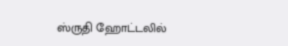ஸ்ருதி ஹோட்டலில்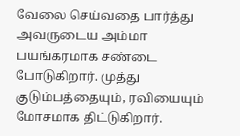வேலை செய்வதை பார்த்து அவருடைய அம்மா பயங்கரமாக சண்டை போடுகிறார். முத்து குடும்பத்தையும், ரவியையும் மோசமாக திட்டுகிறார்.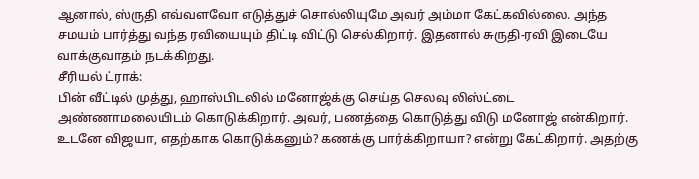ஆனால், ஸ்ருதி எவ்வளவோ எடுத்துச் சொல்லியுமே அவர் அம்மா கேட்கவில்லை. அந்த சமயம் பார்த்து வந்த ரவியையும் திட்டி விட்டு செல்கிறார். இதனால் சுருதி-ரவி இடையே வாக்குவாதம் நடக்கிறது.
சீரியல் ட்ராக்:
பின் வீட்டில் முத்து, ஹாஸ்பிடலில் மனோஜ்க்கு செய்த செலவு லிஸ்ட்டை அண்ணாமலையிடம் கொடுக்கிறார். அவர், பணத்தை கொடுத்து விடு மனோஜ் என்கிறார். உடனே விஜயா, எதற்காக கொடுக்கனும்? கணக்கு பார்க்கிறாயா? என்று கேட்கிறார். அதற்கு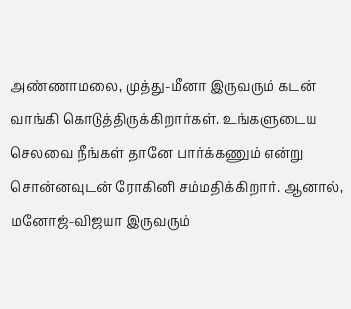அண்ணாமலை, முத்து-மீனா இருவரும் கடன் வாங்கி கொடுத்திருக்கிறார்கள். உங்களுடைய செலவை நீங்கள் தானே பார்க்கணும் என்று சொன்னவுடன் ரோகினி சம்மதிக்கிறார். ஆனால், மனோஜ்-விஜயா இருவரும்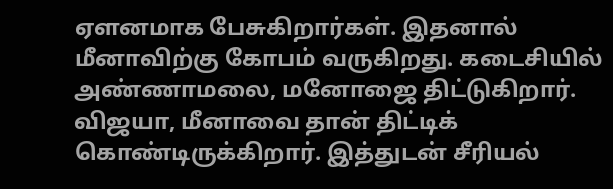ஏளனமாக பேசுகிறார்கள். இதனால் மீனாவிற்கு கோபம் வருகிறது. கடைசியில் அண்ணாமலை, மனோஜை திட்டுகிறார். விஜயா, மீனாவை தான் திட்டிக் கொண்டிருக்கிறார். இத்துடன் சீரியல்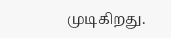முடிகிறது.